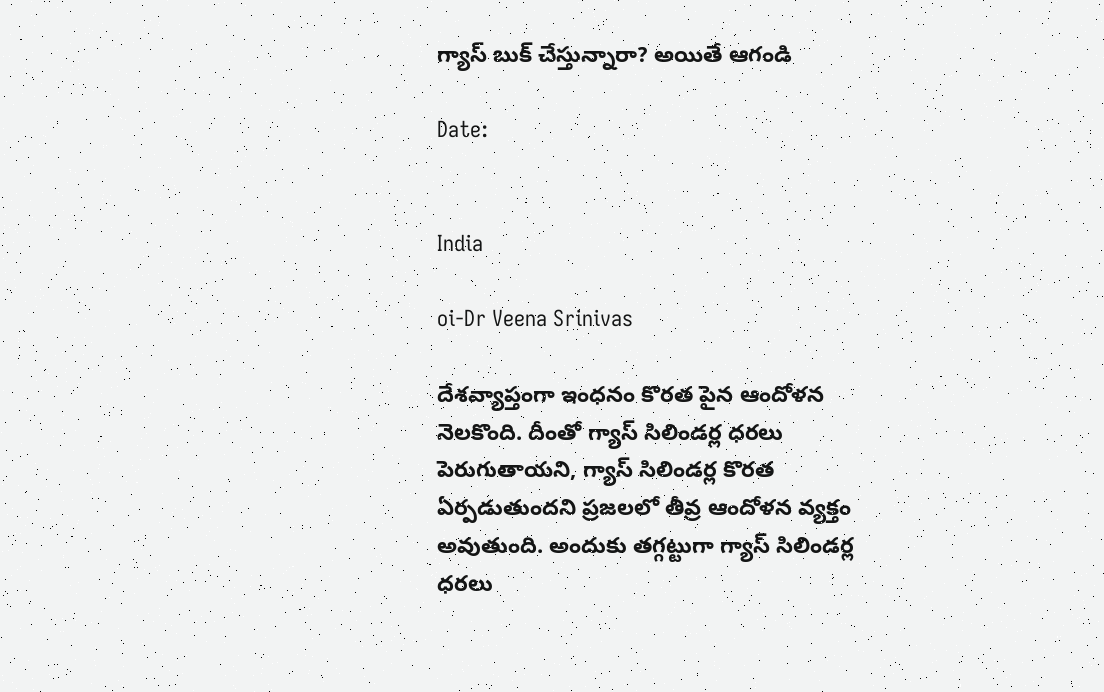గ్యాస్ బుక్ చేస్తున్నారా? అయితే ఆగండి

Date:


India

oi-Dr Veena Srinivas

దేశవ్యాప్తంగా ఇంధనం కొరత పైన ఆందోళన నెలకొంది. దీంతో గ్యాస్ సిలిండర్ల ధరలు పెరుగుతాయని, గ్యాస్ సిలిండర్ల కొరత ఏర్పడుతుందని ప్రజలలో తీవ్ర ఆందోళన వ్యక్తం అవుతుంది. అందుకు తగ్గట్టుగా గ్యాస్ సిలిండర్ల ధరలు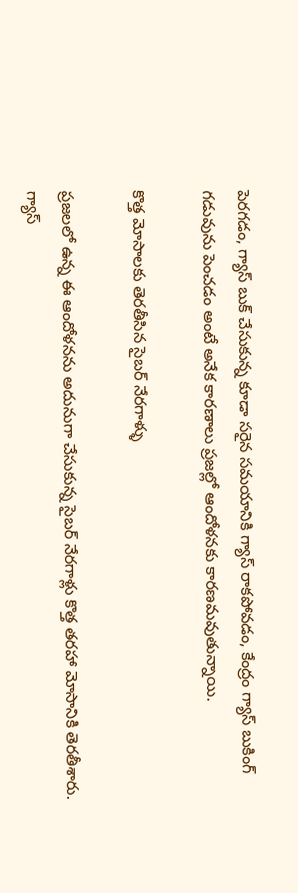పెరగడం, గ్యాస్ బుక్ చేసుకున్న కూడా సరైన సమయానికి గ్యాస్ రాకపోవడం, కేంద్రం గ్యాస్ బుకింగ్ గడువును పెంచడం అంటే అనేక కారణాలు ప్రజల్లో ఆందోళనకు కారణమవుతున్నాయి.

కొత్త మోసాలకు తెరతీసిన సైబర్ నేరగాళ్ళు

ప్రజలలో ఉన్న ఈ ఆందోళనను అదునుగా చేసుకున్న సైబర్ నేరగాళ్లు కొత్త తరహా మోసానికి తెరతీశారు. గ్యాస్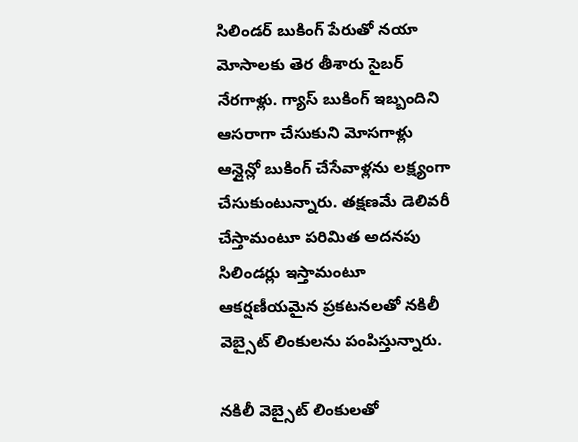సిలిండర్ బుకింగ్ పేరుతో నయా మోసాలకు తెర తీశారు సైబర్ నేరగాళ్లు. గ్యాస్ బుకింగ్ ఇబ్బందిని ఆసరాగా చేసుకుని మోసగాళ్లు ఆన్లైన్లో బుకింగ్ చేసేవాళ్లను లక్ష్యంగా చేసుకుంటున్నారు. తక్షణమే డెలివరీ చేస్తామంటూ పరిమిత అదనపు సిలిండర్లు ఇస్తామంటూ ఆకర్షణీయమైన ప్రకటనలతో నకిలీ వెబ్సైట్ లింకులను పంపిస్తున్నారు.

నకిలీ వెబ్సైట్ లింకులతో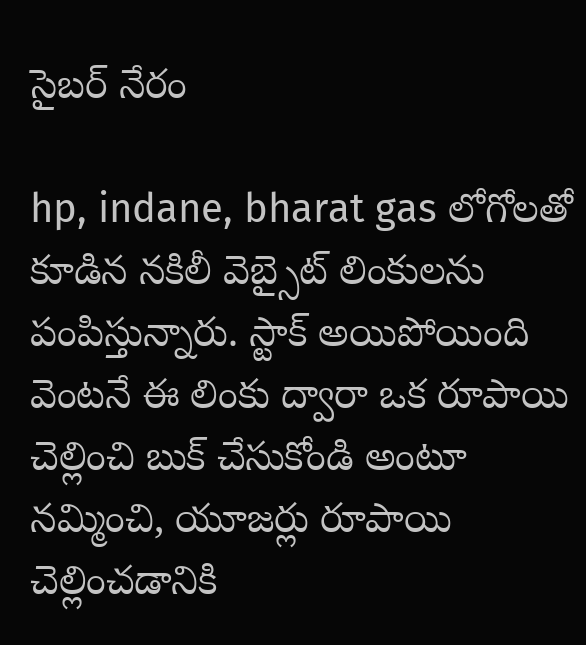సైబర్ నేరం

hp, indane, bharat gas లోగోలతో కూడిన నకిలీ వెబ్సైట్ లింకులను పంపిస్తున్నారు. స్టాక్ అయిపోయింది వెంటనే ఈ లింకు ద్వారా ఒక రూపాయి చెల్లించి బుక్ చేసుకోండి అంటూ నమ్మించి, యూజర్లు రూపాయి చెల్లించడానికి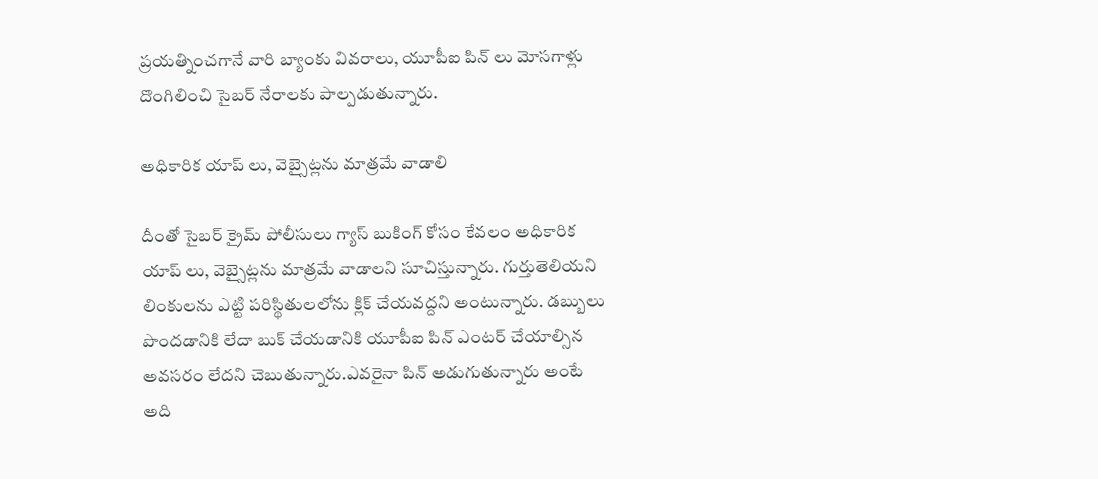ప్రయత్నించగానే వారి బ్యాంకు వివరాలు, యూపీఐ పిన్ లు మోసగాళ్లు దొంగిలించి సైబర్ నేరాలకు పాల్పడుతున్నారు.

అధికారిక యాప్ లు, వెబ్సైట్లను మాత్రమే వాడాలి

దీంతో సైబర్ క్రైమ్ పోలీసులు గ్యాస్ బుకింగ్ కోసం కేవలం అధికారిక యాప్ లు, వెబ్సైట్లను మాత్రమే వాడాలని సూచిస్తున్నారు. గుర్తుతెలియని లింకులను ఎట్టి పరిస్థితులలోను క్లిక్ చేయవద్దని అంటున్నారు. డబ్బులు పొందడానికి లేదా బుక్ చేయడానికి యూపీఐ పిన్ ఎంటర్ చేయాల్సిన అవసరం లేదని చెబుతున్నారు.ఎవరైనా పిన్ అడుగుతున్నారు అంటే అది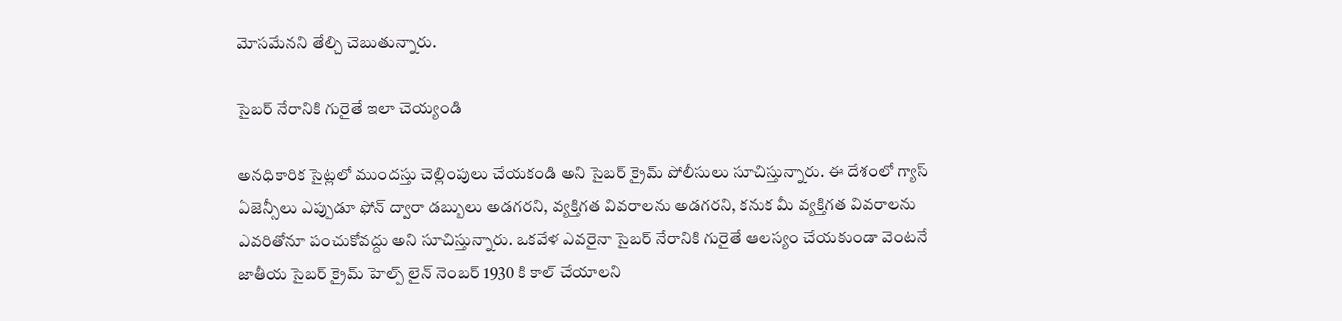మోసమేనని తేల్చి చెబుతున్నారు.

సైబర్ నేరానికి గురైతే ఇలా చెయ్యండి

అనధికారిక సైట్లలో ముందస్తు చెల్లింపులు చేయకండి అని సైబర్ క్రైమ్ పోలీసులు సూచిస్తున్నారు. ఈ దేశంలో గ్యాస్ ఏజెన్సీలు ఎప్పుడూ ఫోన్ ద్వారా డబ్బులు అడగరని, వ్యక్తిగత వివరాలను అడగరని, కనుక మీ వ్యక్తిగత వివరాలను ఎవరితోనూ పంచుకోవద్దు అని సూచిస్తున్నారు. ఒకవేళ ఎవరైనా సైబర్ నేరానికి గురైతే ఆలస్యం చేయకుండా వెంటనే జాతీయ సైబర్ క్రైమ్ హెల్ప్ లైన్ నెంబర్ 1930 కి కాల్ చేయాలని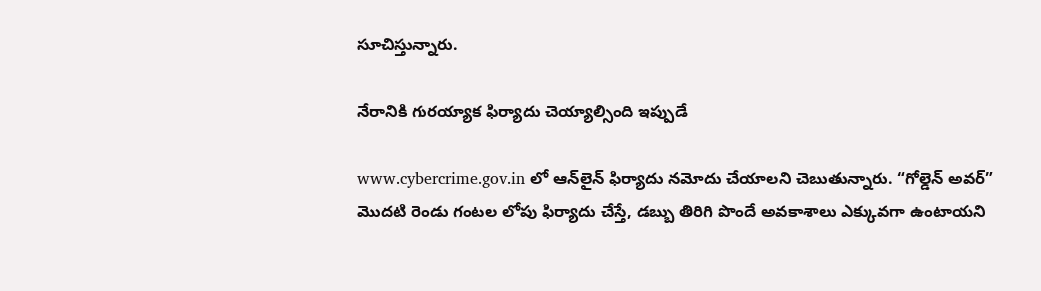సూచిస్తున్నారు.

నేరానికి గురయ్యాక ఫిర్యాదు చెయ్యాల్సింది ఇప్పుడే

www.cybercrime.gov.in లో ఆన్‌లైన్ ఫిర్యాదు నమోదు చేయాలని చెబుతున్నారు. “గోల్డెన్ అవర్” మొదటి రెండు గంటల లోపు ఫిర్యాదు చేస్తే, డబ్బు తిరిగి పొందే అవకాశాలు ఎక్కువగా ఉంటాయని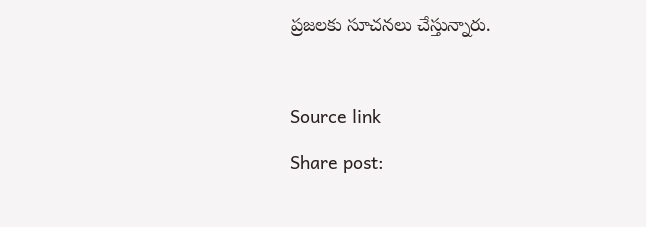ప్రజలకు సూచనలు చేస్తున్నారు.



Source link

Share post: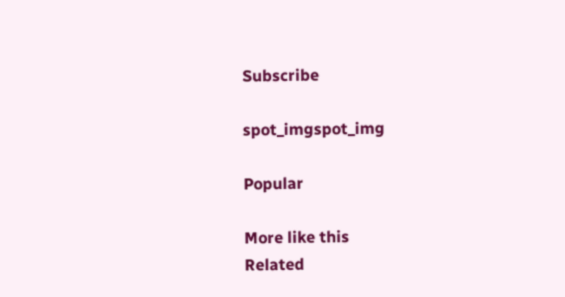Subscribe

spot_imgspot_img

Popular

More like this
Related